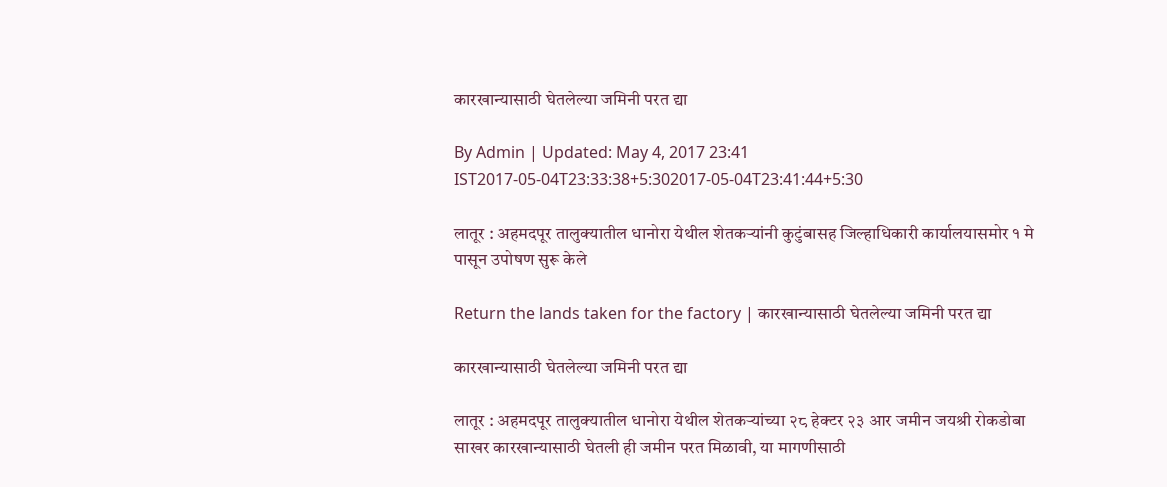कारखान्यासाठी घेतलेल्या जमिनी परत द्या

By Admin | Updated: May 4, 2017 23:41 IST2017-05-04T23:33:38+5:302017-05-04T23:41:44+5:30

लातूर : अहमदपूर तालुक्यातील धानोरा येथील शेतकऱ्यांनी कुटुंबासह जिल्हाधिकारी कार्यालयासमोर १ मे पासून उपोषण सुरू केले

Return the lands taken for the factory | कारखान्यासाठी घेतलेल्या जमिनी परत द्या

कारखान्यासाठी घेतलेल्या जमिनी परत द्या

लातूर : अहमदपूर तालुक्यातील धानोरा येथील शेतकऱ्यांच्या २८ हेक्टर २३ आर जमीन जयश्री रोकडोबा साखर कारखान्यासाठी घेतली ही जमीन परत मिळावी, या मागणीसाठी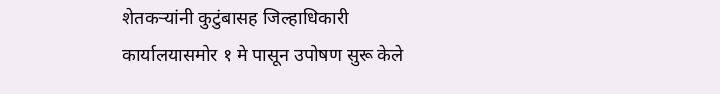शेतकऱ्यांनी कुटुंबासह जिल्हाधिकारी कार्यालयासमोर १ मे पासून उपोषण सुरू केले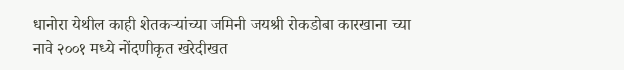धानोरा येथील काही शेतकऱ्यांच्या जमिनी जयश्री रोकडोबा कारखाना च्या नावे २००१ मध्ये नोंदणीकृत खरेदीखत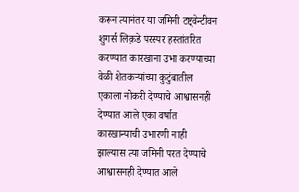करून त्यानंतर या जमिनी टष्ट्वेन्टीवन शुगर्स लिक़डे परस्पर हस्तांतरित करण्यात कारखाना उभा करण्याच्या वेळी शेतकऱ्यांच्या कुटुंबातील एकाला नोकरी देण्याचे आश्वासनही देण्यात आले एका वर्षात कारखान्याची उभारणी नाही झाल्यास त्या जमिनी परत देण्याचे आश्वासनही देण्यात आले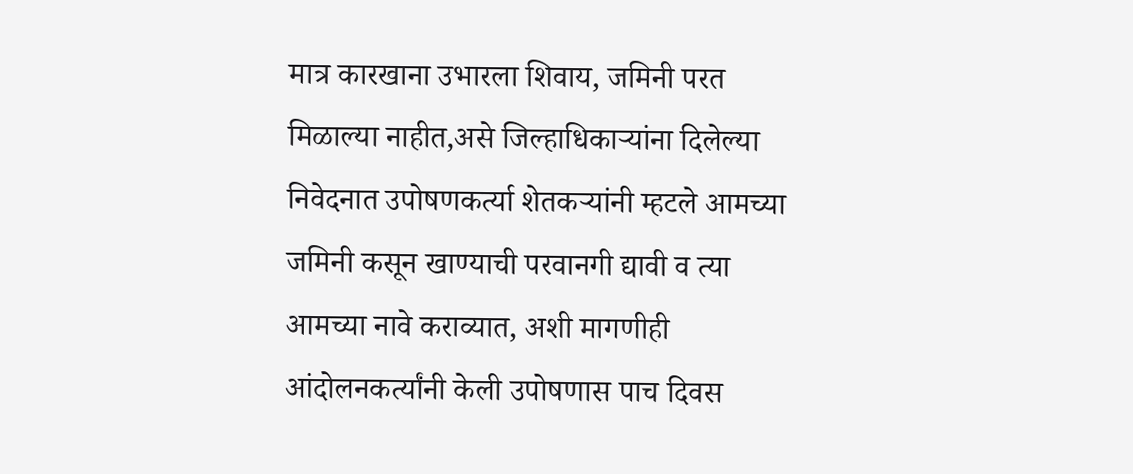मात्र कारखाना उभारला शिवाय, जमिनी परत मिळाल्या नाहीत,असे जिल्हाधिकाऱ्यांना दिलेल्या निवेदनात उपोषणकर्त्या शेतकऱ्यांनी म्हटले आमच्या जमिनी कसून खाण्याची परवानगी द्यावी व त्या आमच्या नावे कराव्यात, अशी मागणीही आंदोलनकर्त्यांनी केली उपोषणास पाच दिवस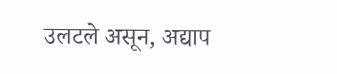उलटले असून, अद्याप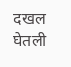दखल घेतली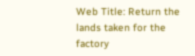Web Title: Return the lands taken for the factory